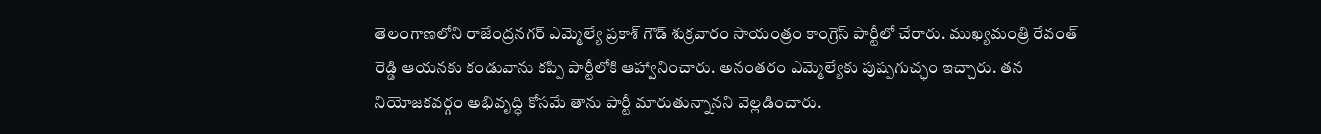తెలంగాణలోని రాజేంద్రనగర్ ఎమ్మెల్యే ప్రకాశ్ గౌడ్ శుక్రవారం సాయంత్రం కాంగ్రెస్ పార్టీలో చేరారు. ముఖ్యమంత్రి రేవంత్ రెడ్డి ఆయనకు కండువాను కప్పి పార్టీలోకి ఆహ్వానించారు. అనంతరం ఎమ్మెల్యేకు పుష్పగుచ్ఛం ఇచ్చారు. తన నియోజకవర్గం అభివృద్ధి కోసమే తాను పార్టీ మారుతున్నానని వెల్లడించారు.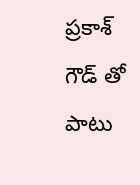ప్రకాశ్ గౌడ్ తో పాటు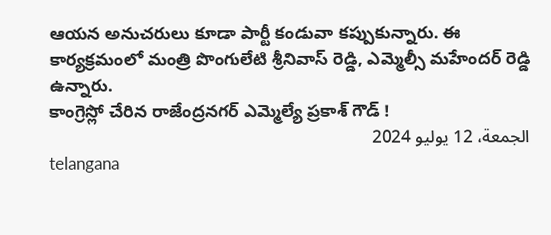ఆయన అనుచరులు కూడా పార్టీ కండువా కప్పుకున్నారు. ఈ కార్యక్రమంలో మంత్రి పొంగులేటి శ్రీనివాస్ రెడ్డి, ఎమ్మెల్సీ మహేందర్ రెడ్డి ఉన్నారు.
కాంగ్రెస్లో చేరిన రాజేంద్రనగర్ ఎమ్మెల్యే ప్రకాశ్ గౌడ్ !
الجمعة، 12 يوليو 2024
telangana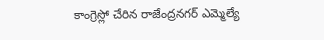కాంగ్రెస్లో చేరిన రాజేంద్రనగర్ ఎమ్మెల్యే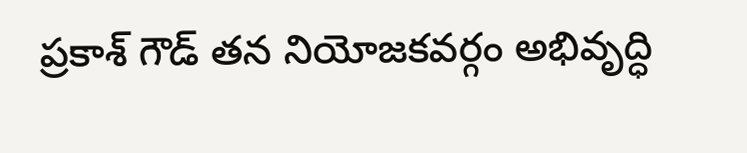ప్రకాశ్ గౌడ్ తన నియోజకవర్గం అభివృద్ధి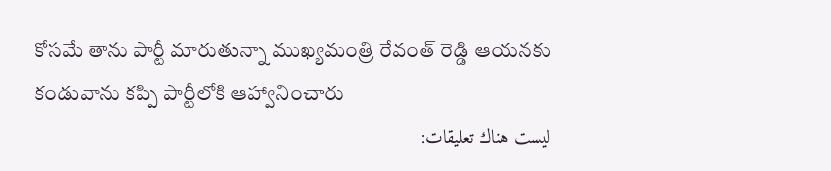కోసమే తాను పార్టీ మారుతున్నా ముఖ్యమంత్రి రేవంత్ రెడ్డి ఆయనకు కండువాను కప్పి పార్టీలోకి ఆహ్వానించారు
ليست هناك تعليقات: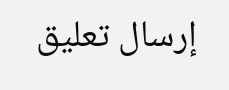إرسال تعليق